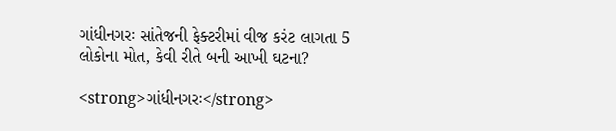ગાંધીનગરઃ સાંતેજની ફેક્ટરીમાં વીજ કરંટ લાગતા 5 લોકોના મોત, કેવી રીતે બની આખી ઘટના?

<strong>ગાંધીનગરઃ</strong>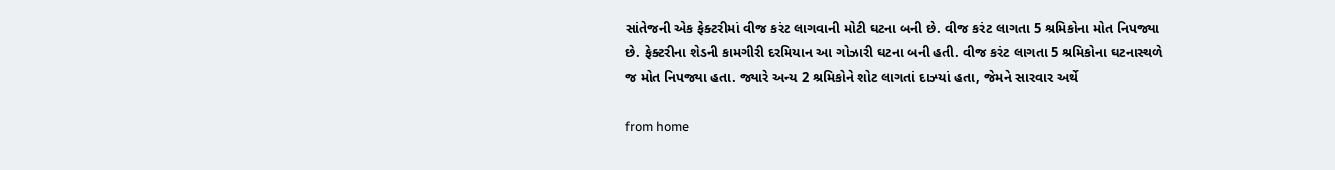સાંતેજની એક ફેક્ટરીમાં વીજ કરંટ લાગવાની મોટી ઘટના બની છે. વીજ કરંટ લાગતા 5 શ્રમિકોના મોત નિપજ્યા છે. ફેક્ટરીના શેડની કામગીરી દરમિયાન આ ગોઝારી ઘટના બની હતી. વીજ કરંટ લાગતા 5 શ્રમિકોના ઘટનાસ્થળે જ મોત નિપજ્યા હતા. જ્યારે અન્ય 2 શ્રમિકોને શોટ લાગતાં દાઝ્યાં હતા, જેમને સારવાર અર્થે

from home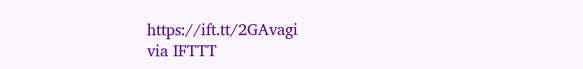https://ift.tt/2GAvagi
via IFTTT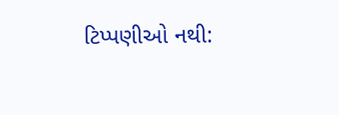ટિપ્પણીઓ નથી: